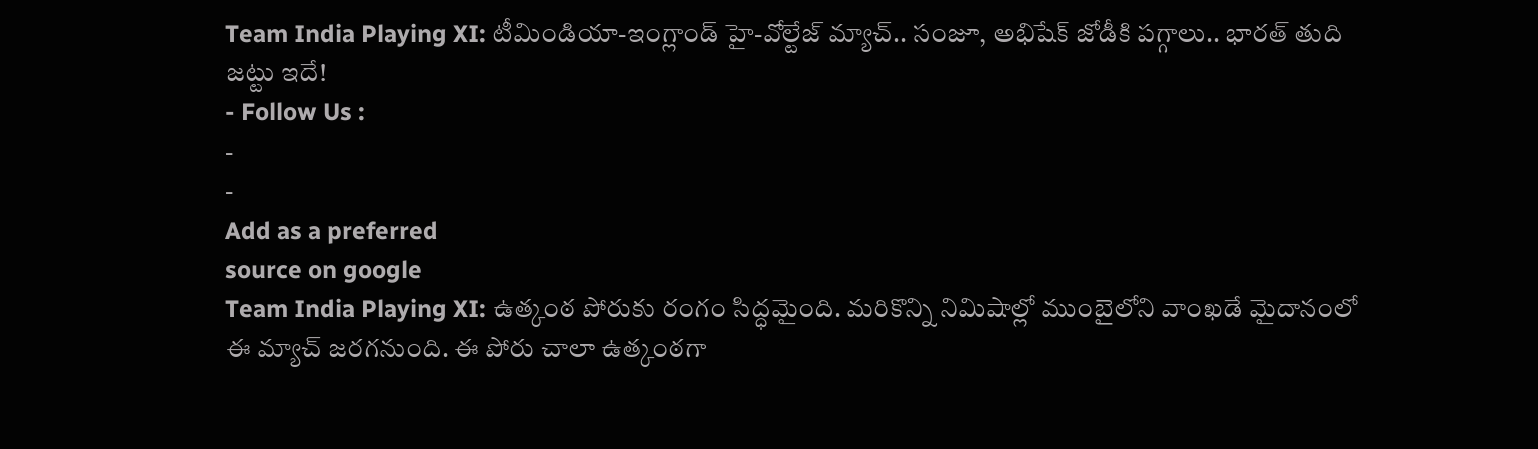Team India Playing XI: టీమిండియా-ఇంగ్లాండ్ హై-వోల్టేజ్ మ్యాచ్.. సంజూ, అభిషేక్ జోడీకి పగ్గాలు.. భారత్ తుది జట్టు ఇదే!
- Follow Us :
-
-
Add as a preferred
source on google
Team India Playing XI: ఉత్కంఠ పోరుకు రంగం సిద్ధమైంది. మరికొన్ని నిమిషాల్లో ముంబైలోని వాంఖడే మైదానంలో ఈ మ్యాచ్ జరగనుంది. ఈ పోరు చాలా ఉత్కంఠగా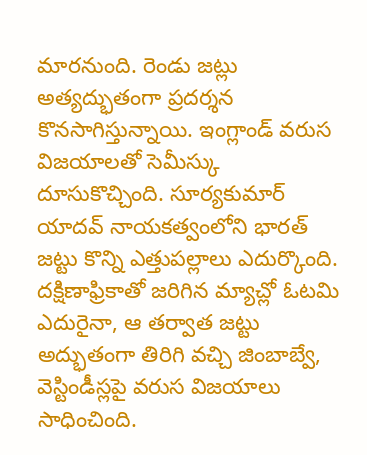మారనుంది. రెండు జట్లు అత్యద్భుతంగా ప్రదర్శన కొనసాగిస్తున్నాయి. ఇంగ్లాండ్ వరుస విజయాలతో సెమీస్కు దూసుకొచ్చింది. సూర్యకుమార్ యాదవ్ నాయకత్వంలోని భారత్ జట్టు కొన్ని ఎత్తుపల్లాలు ఎదుర్కొంది. దక్షిణాఫ్రికాతో జరిగిన మ్యాచ్లో ఓటమి ఎదురైనా, ఆ తర్వాత జట్టు అద్భుతంగా తిరిగి వచ్చి జింబాబ్వే, వెస్టిండీస్లపై వరుస విజయాలు సాధించింది.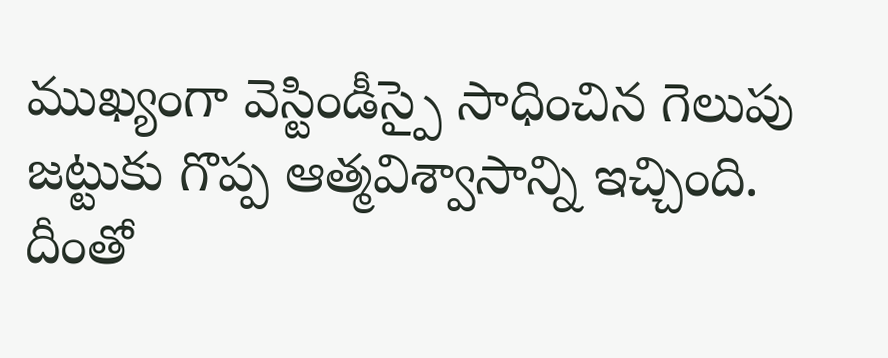ముఖ్యంగా వెస్టిండీస్పై సాధించిన గెలుపు జట్టుకు గొప్ప ఆత్మవిశ్వాసాన్ని ఇచ్చింది. దీంతో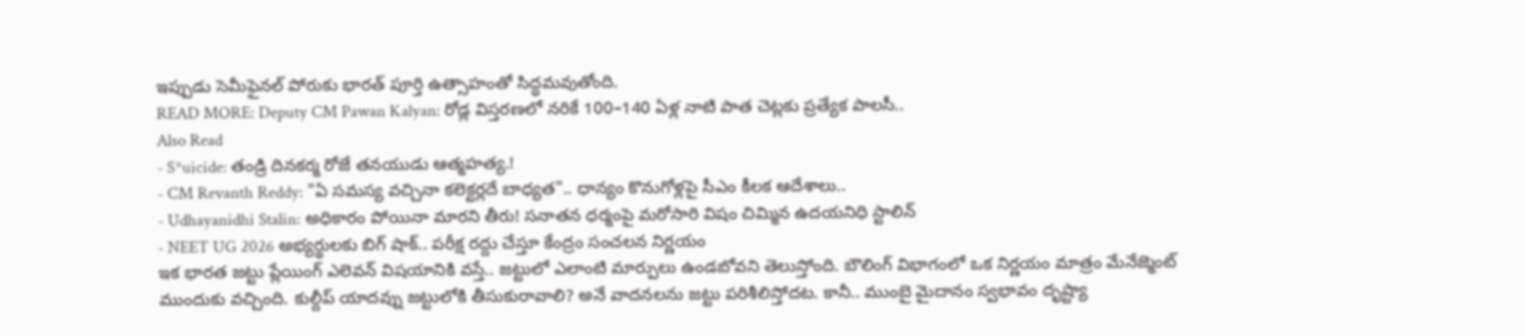ఇప్పుడు సెమీఫైనల్ పోరుకు భారత్ పూర్తి ఉత్సాహంతో సిద్ధమవుతోంది.
READ MORE: Deputy CM Pawan Kalyan: రోడ్ల విస్తరణలో నరికే 100–140 ఏళ్ల నాటి పాత చెట్లకు ప్రత్యేక పాలసీ..
Also Read
- S*uicide: తండ్రి దినకర్మ రోజే తనయుడు ఆత్మహత్య.!
- CM Revanth Reddy: "ఏ సమస్య వచ్చినా కలెక్టర్లదే బాధ్యత".. ధాన్యం కొనుగోళ్లపై సీఎం కీలక ఆదేశాలు..
- Udhayanidhi Stalin: అధికారం పోయినా మారని తీరు! సనాతన ధర్మంపై మరోసారి విషం చిమ్మిన ఉదయనిధి స్టాలిన్
- NEET UG 2026 అభ్యర్థులకు బిగ్ షాక్.. పరీక్ష రద్దు చేస్తూ కేంద్రం సంచలన నిర్ణయం
ఇక భారత జట్టు ప్లేయింగ్ ఎలెవన్ విషయానికి వస్తే.. జట్టులో ఎలాంటి మార్పులు ఉండబోవని తెలుస్తోంది. బౌలింగ్ విభాగంలో ఒక నిర్ణయం మాత్రం మేనేజ్మెంట్ ముందుకు వచ్చింది. కుల్దీప్ యాదవ్ను జట్టులోకి తీసుకురావాలి? అనే వాదనలను జట్టు పరిశీలిస్తోదట. కానీ.. ముంబై మైదానం స్వభావం దృష్ట్యా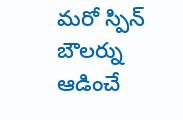మరో స్పిన్ బౌలర్ను ఆడించే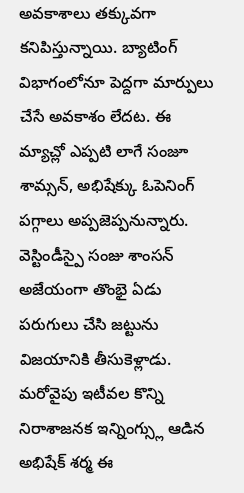అవకాశాలు తక్కువగా కనిపిస్తున్నాయి. బ్యాటింగ్ విభాగంలోనూ పెద్దగా మార్పులు చేసే అవకాశం లేదట. ఈ మ్యాచ్లో ఎప్పటి లాగే సంజూ శామ్సన్, అభిషేక్కు ఓపెనింగ్ పగ్గాలు అప్పజెప్పనున్నారు. వెస్టిండీస్పై సంజు శాంసన్ అజేయంగా తొంభై ఏడు పరుగులు చేసి జట్టును విజయానికి తీసుకెళ్లాడు. మరోవైపు ఇటీవల కొన్ని నిరాశాజనక ఇన్నింగ్స్లు ఆడిన అభిషేక్ శర్మ ఈ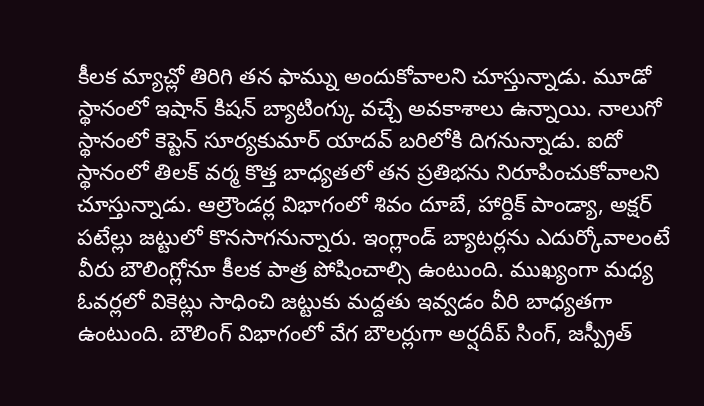కీలక మ్యాచ్లో తిరిగి తన ఫామ్ను అందుకోవాలని చూస్తున్నాడు. మూడో స్థానంలో ఇషాన్ కిషన్ బ్యాటింగ్కు వచ్చే అవకాశాలు ఉన్నాయి. నాలుగో స్థానంలో కెప్టెన్ సూర్యకుమార్ యాదవ్ బరిలోకి దిగనున్నాడు. ఐదో స్థానంలో తిలక్ వర్మ కొత్త బాధ్యతలో తన ప్రతిభను నిరూపించుకోవాలని చూస్తున్నాడు. ఆల్రౌండర్ల విభాగంలో శివం దూబే, హార్దిక్ పాండ్యా, అక్షర్ పటేల్లు జట్టులో కొనసాగనున్నారు. ఇంగ్లాండ్ బ్యాటర్లను ఎదుర్కోవాలంటే వీరు బౌలింగ్లోనూ కీలక పాత్ర పోషించాల్సి ఉంటుంది. ముఖ్యంగా మధ్య ఓవర్లలో వికెట్లు సాధించి జట్టుకు మద్దతు ఇవ్వడం వీరి బాధ్యతగా ఉంటుంది. బౌలింగ్ విభాగంలో వేగ బౌలర్లుగా అర్షదీప్ సింగ్, జస్ప్రీత్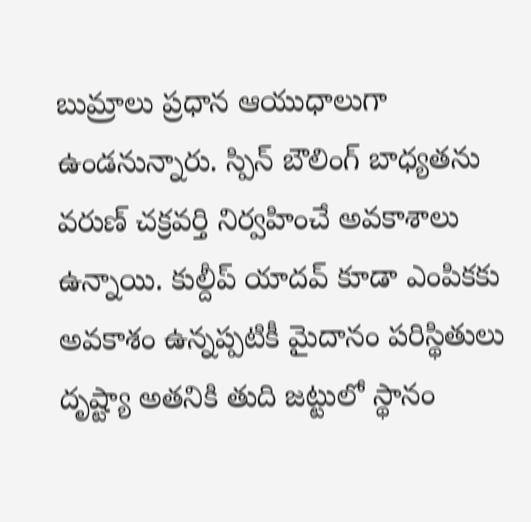బుమ్రాలు ప్రధాన ఆయుధాలుగా ఉండనున్నారు. స్పిన్ బౌలింగ్ బాధ్యతను వరుణ్ చక్రవర్తి నిర్వహించే అవకాశాలు ఉన్నాయి. కుల్దీప్ యాదవ్ కూడా ఎంపికకు అవకాశం ఉన్నప్పటికీ మైదానం పరిస్థితులు దృష్ట్యా అతనికి తుది జట్టులో స్థానం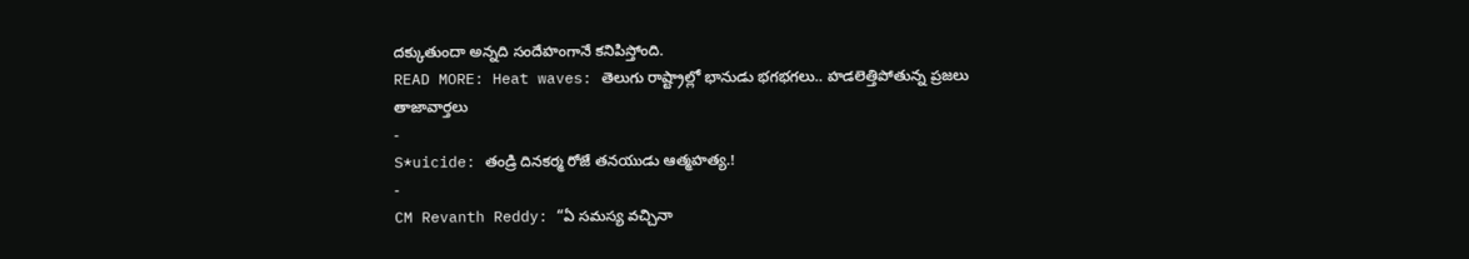దక్కుతుందా అన్నది సందేహంగానే కనిపిస్తోంది.
READ MORE: Heat waves: తెలుగు రాష్ట్రాల్లో భానుడు భగభగలు.. హడలెత్తిపోతున్న ప్రజలు
తాజావార్తలు
-
S*uicide: తండ్రి దినకర్మ రోజే తనయుడు ఆత్మహత్య.!
-
CM Revanth Reddy: “ఏ సమస్య వచ్చినా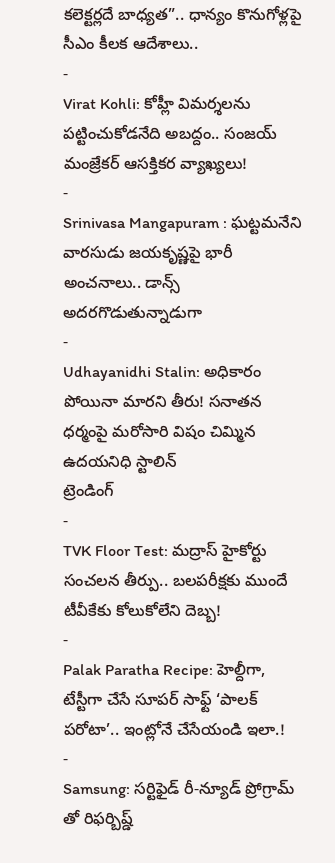కలెక్టర్లదే బాధ్యత”.. ధాన్యం కొనుగోళ్లపై సీఎం కీలక ఆదేశాలు..
-
Virat Kohli: కోహ్లీ విమర్శలను పట్టించుకోడనేది అబద్దం.. సంజయ్ మంజ్రేకర్ ఆసక్తికర వ్యాఖ్యలు!
-
Srinivasa Mangapuram : ఘట్టమనేని వారసుడు జయకృష్ణపై భారీ అంచనాలు.. డాన్స్ అదరగొడుతున్నాడుగా
-
Udhayanidhi Stalin: అధికారం పోయినా మారని తీరు! సనాతన ధర్మంపై మరోసారి విషం చిమ్మిన ఉదయనిధి స్టాలిన్
ట్రెండింగ్
-
TVK Floor Test: మద్రాస్ హైకోర్టు సంచలన తీర్పు.. బలపరీక్షకు ముందే టీవీకేకు కోలుకోలేని దెబ్బ!
-
Palak Paratha Recipe: హెల్దీగా, టేస్టీగా చేసే సూపర్ సాఫ్ట్ ‘పాలక్ పరోటా’.. ఇంట్లోనే చేసేయండి ఇలా.!
-
Samsung: సర్టిఫైడ్ రీ-న్యూడ్ ప్రోగ్రామ్ తో రిఫర్బిష్డ్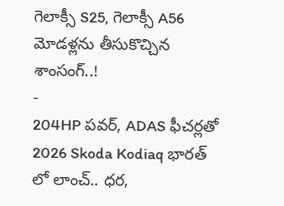గెలాక్సీ S25, గెలాక్సీ A56 మోడళ్లను తీసుకొచ్చిన శాంసంగ్..!
-
204HP పవర్, ADAS ఫీచర్లతో 2026 Skoda Kodiaq భారత్ లో లాంచ్.. ధర,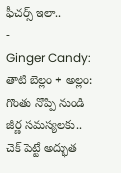ఫీచర్స్ ఇలా..
-
Ginger Candy: తాటి బెల్లం + అల్లం: గొంతు నొప్పి నుండి జీర్ణ సమస్యలకు.. చెక్ పెట్టే అద్భుత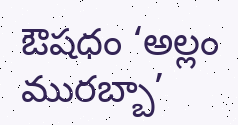ఔషధం ‘అల్లం మురబ్బా’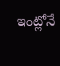ఇంట్లోనే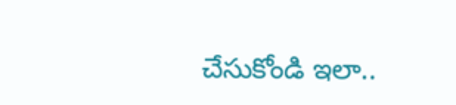చేసుకోండి ఇలా..